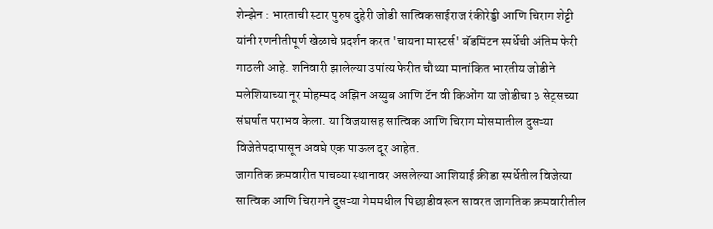शेन्झेन : भारताची स्टार पुरुष दुहेरी जोडी सात्विकसाईराज रंकीरेड्डी आणि चिराग शेट्टी यांनी रणनीतीपूर्ण खेळाचे प्रदर्शन करत 'चायना मास्टर्स' बॅडमिंटन स्पर्धेची अंतिम फेरी गाठली आहे. शनिवारी झालेल्या उपांत्य फेरीत चौथ्या मानांकित भारतीय जोडीने मलेशियाच्या नूर मोहम्मद अझिन अय्युब आणि टॅन वी किओंग या जोडीचा ३ सेट्सच्या संघर्षात पराभव केला. या विजयासह सात्विक आणि चिराग मोसमातील दुसऱ्या विजेतेपदापासून अवघे एक पाऊल दूर आहेत.
जागतिक क्रमवारीत पाचव्या स्थानावर असलेल्या आशियाई क्रीडा स्पर्धेतील विजेत्या सात्विक आणि चिरागने दुसऱ्या गेममधील पिछाडीवरून सावरत जागतिक क्रमवारीतील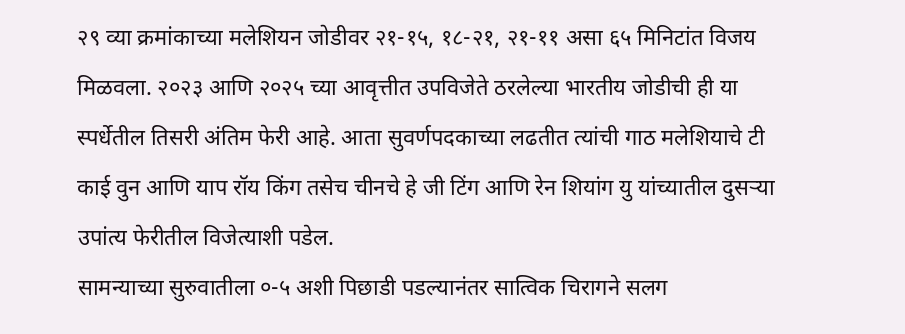२९ व्या क्रमांकाच्या मलेशियन जोडीवर २१-१५, १८-२१, २१-११ असा ६५ मिनिटांत विजय मिळवला. २०२३ आणि २०२५ च्या आवृत्तीत उपविजेते ठरलेल्या भारतीय जोडीची ही या स्पर्धेतील तिसरी अंतिम फेरी आहे. आता सुवर्णपदकाच्या लढतीत त्यांची गाठ मलेशियाचे टी काई वुन आणि याप रॉय किंग तसेच चीनचे हे जी टिंग आणि रेन शियांग यु यांच्यातील दुसऱ्या उपांत्य फेरीतील विजेत्याशी पडेल.
सामन्याच्या सुरुवातीला ०-५ अशी पिछाडी पडल्यानंतर सात्विक चिरागने सलग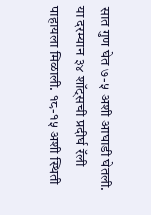सात गुण घेत ७-५ अशी आघाडी घेतली.
या दरम्यान ३४ शॉट्सची प्रदीर्घ रॅली पाहायला मिळाली. १८-१५ अशी स्थिती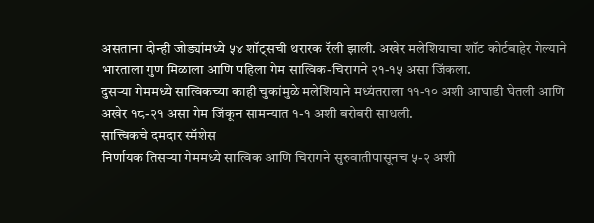असताना दोन्ही जोड्यांमध्ये ५४ शॉट्सची थरारक रॅली झाली. अखेर मलेशियाचा शॉट कोर्टबाहेर गेल्याने भारताला गुण मिळाला आणि पहिला गेम सात्विक-चिरागने २१-१५ असा जिंकला.
दुसऱ्या गेममध्ये सात्विकच्या काही चुकांमुळे मलेशियाने मध्यंतराला ११-१० अशी आघाडी घेतली आणि अखेर १८-२१ असा गेम जिंकून सामन्यात १-१ अशी बरोबरी साधली.
सात्त्विकचे दमदार स्मॅशेस
निर्णायक तिसऱ्या गेममध्ये सात्विक आणि चिरागने सुरुवातीपासूनच ५-२ अशी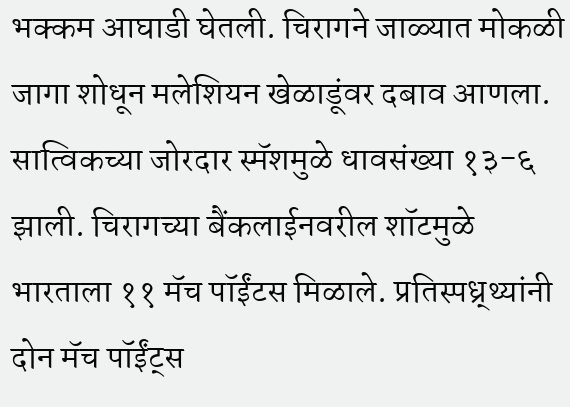भक्कम आघाडी घेतली. चिरागने जाळ्यात मोकळी जागा शोधून मलेशियन खेळाडूंवर दबाव आणला. सात्विकच्या जोरदार स्मॅशमुळे धावसंख्या १३-६ झाली. चिरागच्या बैंकलाईनवरील शॉटमुळे भारताला ११ मॅच पॉईंटस मिळाले. प्रतिस्पध्र्थ्यांनी दोन मॅच पॉईंट्स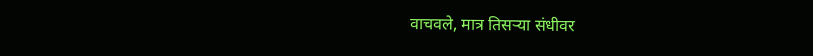वाचवले, मात्र तिसऱ्या संधीवर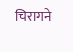चिरागने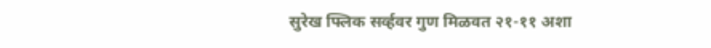सुरेख फ्लिक सर्व्हवर गुण मिळवत २१-११ अशा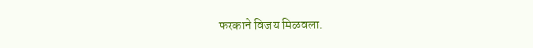फरकाने विजय मिळवला.